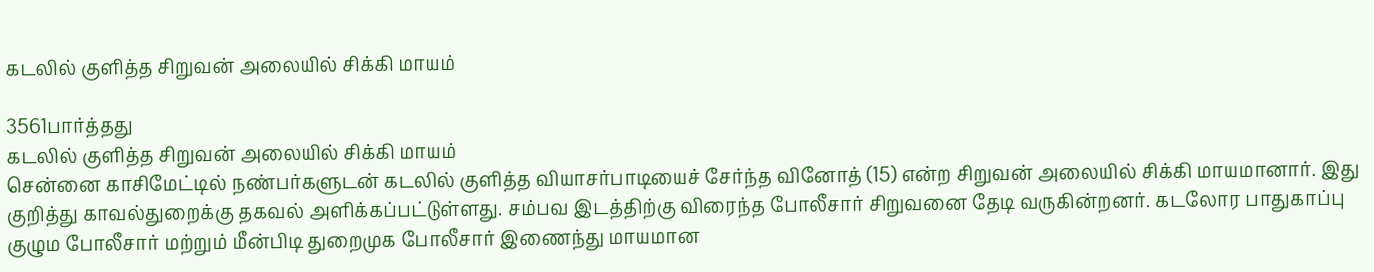கடலில் குளித்த சிறுவன் அலையில் சிக்கி மாயம்

3561பார்த்தது
கடலில் குளித்த சிறுவன் அலையில் சிக்கி மாயம்
சென்னை காசிமேட்டில் நண்பர்களுடன் கடலில் குளித்த வியாசர்பாடியைச் சேர்ந்த வினோத் (15) என்ற சிறுவன் அலையில் சிக்கி மாயமானார். இது குறித்து காவல்துறைக்கு தகவல் அளிக்கப்பட்டுள்ளது. சம்பவ இடத்திற்கு விரைந்த போலீசார் சிறுவனை தேடி வருகின்றனர். கடலோர பாதுகாப்பு குழும போலீசார் மற்றும் மீன்பிடி துறைமுக போலீசார் இணைந்து மாயமான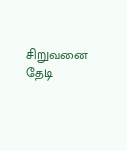சிறுவனை தேடி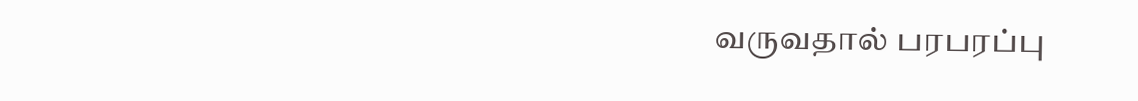வருவதால் பரபரப்பு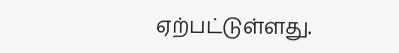ஏற்பட்டுள்ளது.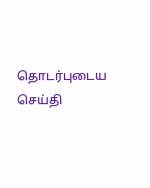தொடர்புடைய செய்தி